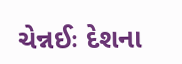ચેન્નઈઃ દેશના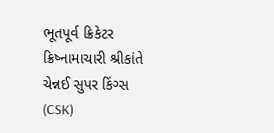ભૂતપૂર્વ ક્રિકેટર ક્રિષ્નામાચારી શ્રીકાંતે ચેન્નઈ સુપર કિંગ્સ (CSK)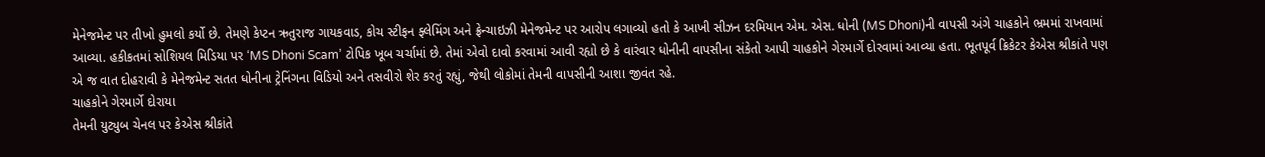મેનેજમેન્ટ પર તીખો હુમલો કર્યો છે. તેમણે કેપ્ટન ઋતુરાજ ગાયકવાડ, કોચ સ્ટીફન ફ્લેમિંગ અને ફ્રેન્ચાઇઝી મેનેજમેન્ટ પર આરોપ લગાવ્યો હતો કે આખી સીઝન દરમિયાન એમ. એસ. ધોની (MS Dhoni)ની વાપસી અંગે ચાહકોને ભ્રમમાં રાખવામાં આવ્યા. હકીકતમાં સોશિયલ મિડિયા પર ‘MS Dhoni Scam’ ટોપિક ખૂબ ચર્ચામાં છે. તેમાં એવો દાવો કરવામાં આવી રહ્યો છે કે વારંવાર ધોનીની વાપસીના સંકેતો આપી ચાહકોને ગેરમાર્ગે દોરવામાં આવ્યા હતા. ભૂતપૂર્વ ક્રિકેટર કેએસ શ્રીકાંતે પણ એ જ વાત દોહરાવી કે મેનેજમેન્ટ સતત ધોનીના ટ્રેનિંગના વિડિયો અને તસવીરો શેર કરતું રહ્યું, જેથી લોકોમાં તેમની વાપસીની આશા જીવંત રહે.
ચાહકોને ગેરમાર્ગે દોરાયા
તેમની યુટ્યુબ ચેનલ પર કેએસ શ્રીકાંતે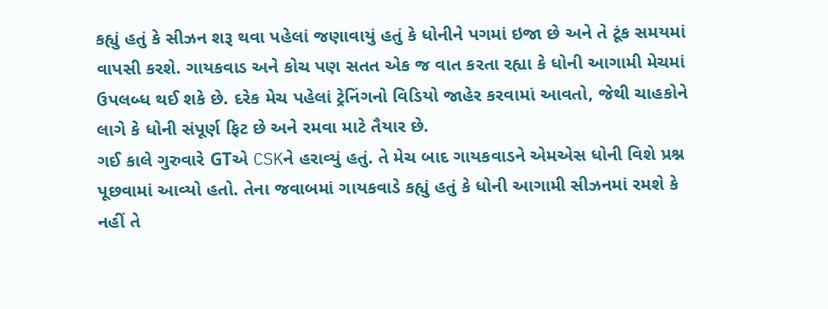કહ્યું હતું કે સીઝન શરૂ થવા પહેલાં જણાવાયું હતું કે ધોનીને પગમાં ઇજા છે અને તે ટૂંક સમયમાં વાપસી કરશે. ગાયકવાડ અને કોચ પણ સતત એક જ વાત કરતા રહ્યા કે ધોની આગામી મેચમાં ઉપલબ્ધ થઈ શકે છે. દરેક મેચ પહેલાં ટ્રેનિંગનો વિડિયો જાહેર કરવામાં આવતો, જેથી ચાહકોને લાગે કે ધોની સંપૂર્ણ ફિટ છે અને રમવા માટે તૈયાર છે.
ગઈ કાલે ગુરુવારે GTએ CSKને હરાવ્યું હતું. તે મેચ બાદ ગાયકવાડને એમએસ ધોની વિશે પ્રશ્ન પૂછવામાં આવ્યો હતો. તેના જવાબમાં ગાયકવાડે કહ્યું હતું કે ધોની આગામી સીઝનમાં રમશે કે નહીં તે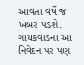આવતા વર્ષે જ ખબર પડશે. ગાયકવાડના આ નિવેદન પર પણ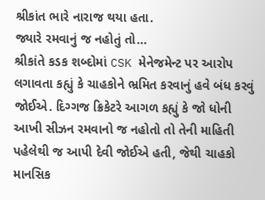શ્રીકાંત ભારે નારાજ થયા હતા.
જ્યારે રમવાનું જ નહોતું તો…
શ્રીકાંતે કડક શબ્દોમાં CSK મેનેજમેન્ટ પર આરોપ લગાવતા કહ્યું કે ચાહકોને ભ્રમિત કરવાનું હવે બંધ કરવું જોઈએ. દિગ્ગજ ક્રિકેટરે આગળ કહ્યું કે જો ધોની આખી સીઝન રમવાનો જ નહોતો તો તેની માહિતી પહેલેથી જ આપી દેવી જોઈએ હતી, જેથી ચાહકો માનસિક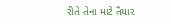રીતે તેના માટે તૈયાર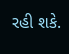રહી શકે.